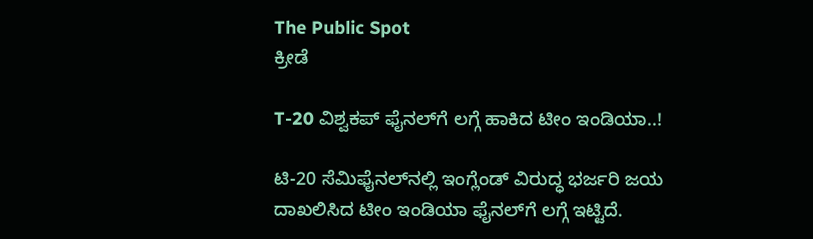The Public Spot
ಕ್ರೀಡೆ

T-20 ವಿಶ್ವಕಪ್‌ ಫೈನಲ್‌ಗೆ ಲಗ್ಗೆ ಹಾಕಿದ ಟೀಂ ಇಂಡಿಯಾ..!

ಟಿ-20 ಸೆಮಿಫೈನಲ್‌ನಲ್ಲಿ ಇಂಗ್ಲೆಂಡ್‌ ವಿರುದ್ಧ ಭರ್ಜರಿ ಜಯ ದಾಖಲಿಸಿದ ಟೀಂ ಇಂಡಿಯಾ ಫೈನಲ್‌ಗೆ ಲಗ್ಗೆ ಇಟ್ಟಿದೆ.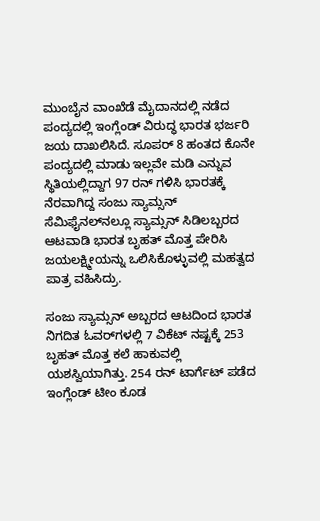ಮುಂಬೈನ ವಾಂಖೆಡೆ ಮೈದಾನದಲ್ಲಿ ನಡೆದ ಪಂದ್ಯದಲ್ಲಿ ಇಂಗ್ಲೆಂಡ್ ವಿರುದ್ಧ ಭಾರತ ಭರ್ಜರಿ ಜಯ ದಾಖಲಿಸಿದೆ. ಸೂಪರ್ 8 ಹಂತದ ಕೊನೇ ಪಂದ್ಯದಲ್ಲಿ ಮಾಡು ಇಲ್ಲವೇ ಮಡಿ ಎನ್ನುವ ಸ್ಥಿತಿಯಲ್ಲಿದ್ದಾಗ 97 ರನ್‌ ಗಳಿಸಿ ಭಾರತಕ್ಕೆ ನೆರವಾಗಿದ್ದ ಸಂಜು ಸ್ಯಾಮ್ಸನ್‌ ಸೆಮಿಫೈನಲ್‌ನಲ್ಲೂ ಸ್ಯಾಮ್ಸನ್‌ ಸಿಡಿಲಬ್ಬರದ ಆಟವಾಡಿ ಭಾರತ ಬೃಹತ್‌ ಮೊತ್ತ ಪೇರಿಸಿ ಜಯಲಕ್ಷ್ಮೀಯನ್ನು ಒಲಿಸಿಕೊಳ್ಳುವಲ್ಲಿ ಮಹತ್ವದ ಪಾತ್ರ ವಹಿಸಿದ್ರು.

ಸಂಜು ಸ್ಯಾಮ್ಸನ್‌ ಅಬ್ಬರದ ಆಟದಿಂದ ಭಾರತ ನಿಗದಿತ ಓವರ್‌ಗಳಲ್ಲಿ 7 ವಿಕೆಟ್‌ ನಷ್ಟಕ್ಕೆ 253 ಬೃಹತ್‌ ಮೊತ್ತ ಕಲೆ ಹಾಕುವಲ್ಲಿ ಯಶಸ್ವಿಯಾಗಿತ್ತು. 254 ರನ್‌ ಟಾರ್ಗೆಟ್‌ ಪಡೆದ ಇಂಗ್ಲೆಂಡ್‌ ಟೀಂ ಕೂಡ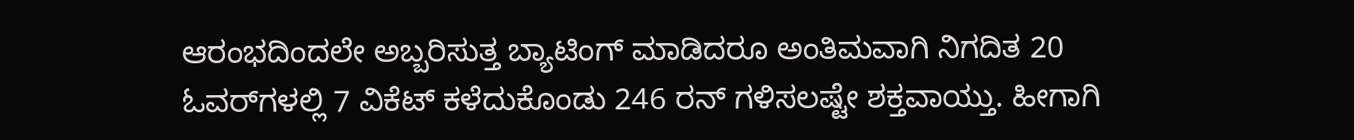ಆರಂಭದಿಂದಲೇ ಅಬ್ಬರಿಸುತ್ತ ಬ್ಯಾಟಿಂಗ್‌ ಮಾಡಿದರೂ ಅಂತಿಮವಾಗಿ ನಿಗದಿತ 20 ಓವರ್‌ಗಳಲ್ಲಿ 7 ವಿಕೆಟ್‌ ಕಳೆದುಕೊಂಡು 246 ರನ್‌ ಗಳಿಸಲಷ್ಟೇ ಶಕ್ತವಾಯ್ತು. ಹೀಗಾಗಿ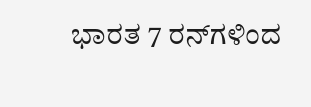ಭಾರತ 7 ರನ್‌ಗಳಿಂದ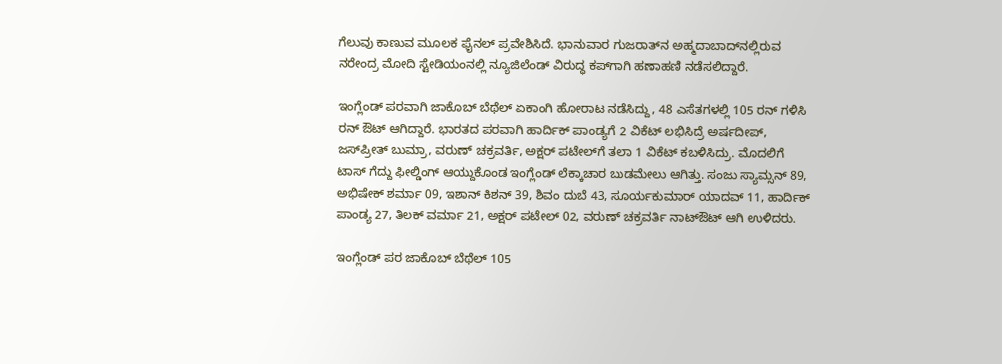ಗೆಲುವು ಕಾಣುವ ಮೂಲಕ ಫೈನಲ್‌ ಪ್ರವೇಶಿಸಿದೆ. ಭಾನುವಾರ ಗುಜರಾತ್‌ನ ಅಹ್ಮದಾಬಾದ್‌ನಲ್ಲಿರುವ ನರೇಂದ್ರ ಮೋದಿ ಸ್ಟೇಡಿಯಂನಲ್ಲಿ ನ್ಯೂಜಿಲೆಂಡ್‌ ವಿರುದ್ಧ ಕಪ್‌ಗಾಗಿ ಹಣಾಹಣಿ ನಡೆಸಲಿದ್ದಾರೆ.

ಇಂಗ್ಲೆಂಡ್‌ ಪರವಾಗಿ ಜಾಕೊಬ್‌ ಬೆಥೆಲ್‌ ಏಕಾಂಗಿ ಹೋರಾಟ ನಡೆಸಿದ್ದು, 48 ಎಸೆತಗಳಲ್ಲಿ 105 ರನ್‌ ಗಳಿಸಿ ರನ್‌ ಔಟ್‌ ಆಗಿದ್ದಾರೆ. ಭಾರತದ ಪರವಾಗಿ ಹಾರ್ದಿಕ್‌ ಪಾಂಡ್ಯಗೆ 2 ವಿಕೆಟ್‌ ಲಭಿಸಿದ್ರೆ ಅರ್ಷದೀಪ್‌, ಜಸ್‌ಪ್ರೀತ್‌‌ ಬುಮ್ರಾ, ವರುಣ್‌ ಚಕ್ರವರ್ತಿ, ಅಕ್ಷರ್‌ ಪಟೇಲ್‌ಗೆ ತಲಾ 1 ವಿಕೆಟ್‌ ಕಬಳಿಸಿದ್ರು. ಮೊದಲಿಗೆ ಟಾಸ್ ಗೆದ್ದು ಫೀಲ್ಡಿಂಗ್‌ ಆಯ್ದುಕೊಂಡ ಇಂಗ್ಲೆಂಡ್‌ ಲೆಕ್ಕಾಚಾರ ಬುಡಮೇಲು ಆಗಿತ್ತು. ಸಂಜು ಸ್ಯಾಮ್ಸನ್‌ 89, ಅಭಿಷೇಕ್‌ ಶರ್ಮಾ 09, ಇಶಾನ್‌ ಕಿಶನ್‌ 39, ಶಿವಂ ದುಬೆ 43, ಸೂರ್ಯಕುಮಾರ್‌ ಯಾದವ್‌ 11, ಹಾರ್ದಿಕ್‌ ಪಾಂಡ್ಯ 27, ತಿಲಕ್‌ ವರ್ಮಾ 21, ಅಕ್ಷರ್‌ ಪಟೇಲ್‌ 02, ವರುಣ್‌ ಚಕ್ರವರ್ತಿ ನಾಟ್‌ಔಟ್‌ ಆಗಿ ಉಳಿದರು.

ಇಂಗ್ಲೆಂಡ್‌ ಪರ ಜಾಕೊಬ್‌ ಬೆಥೆಲ್‌ 105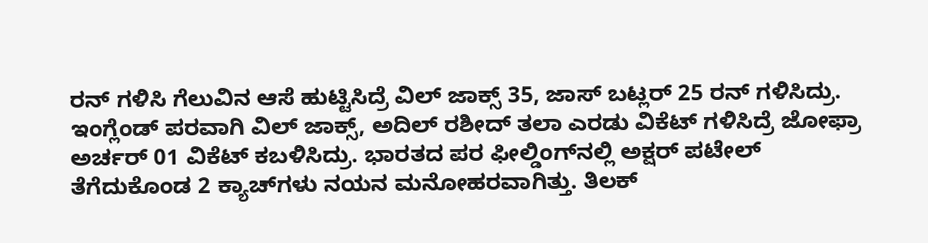ರನ್‌ ಗಳಿಸಿ ಗೆಲುವಿನ ಆಸೆ ಹುಟ್ಟಿಸಿದ್ರೆ ವಿಲ್‌ ಜಾಕ್ಸ್‌ 35, ಜಾಸ್‌ ಬಟ್ಲರ್‌ 25 ರನ್‌ ಗಳಿಸಿದ್ರು. ಇಂಗ್ಲೆಂಡ್‌ ಪರವಾಗಿ ವಿಲ್‌ ಜಾಕ್ಸ್‌, ಅದಿಲ್‌ ರಶೀದ್‌ ತಲಾ ಎರಡು ವಿಕೆಟ್‌ ಗಳಿಸಿದ್ರೆ ಜೋಫ್ರಾ ಅರ್ಚರ್‌ 01 ವಿಕೆಟ್‌ ಕಬಳಿಸಿದ್ರು. ಭಾರತದ ಪರ ಫೀಲ್ಡಿಂಗ್‌ನಲ್ಲಿ ಅಕ್ಷರ್‌‌ ಪಟೇಲ್‌ ತೆಗೆದುಕೊಂಡ 2 ಕ್ಯಾಚ್‌ಗಳು ನಯನ ಮನೋಹರವಾಗಿತ್ತು. ತಿಲಕ್‌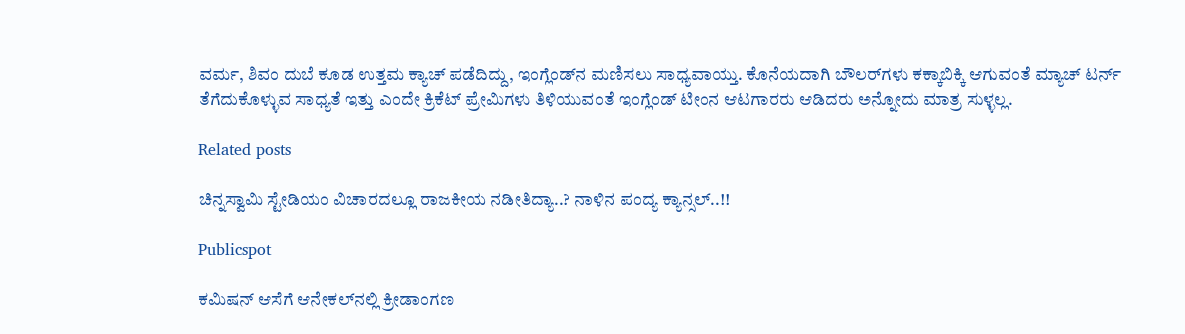ವರ್ಮ, ಶಿವಂ ದುಬೆ ಕೂಡ ಉತ್ತಮ ಕ್ಯಾಚ್‌ ಪಡೆದಿದ್ದು, ಇಂಗ್ಲೆಂಡ್‌ನ ಮಣಿಸಲು ಸಾಧ್ಯವಾಯ್ತು. ಕೊನೆಯದಾಗಿ ಬೌಲರ್‌ಗಳು ಕಕ್ಕಾಬಿಕ್ಕಿ ಆಗುವಂತೆ ಮ್ಯಾಚ್ ಟರ್ನ್‌ ತೆಗೆದುಕೊಳ್ಳುವ ಸಾಧ್ಯತೆ ಇತ್ತು ಎಂದೇ ಕ್ರಿಕೆಟ್‌ ಪ್ರೇಮಿಗಳು ತಿಳಿಯುವಂತೆ ಇಂಗ್ಲೆಂಡ್‌ ಟೀಂನ ಆಟಗಾರರು ಆಡಿದರು ಅನ್ನೋದು ಮಾತ್ರ ಸುಳ್ಳಲ್ಲ.

Related posts

ಚಿನ್ನಸ್ವಾಮಿ ಸ್ಟೇಡಿಯಂ ವಿಚಾರದಲ್ಲೂ ರಾಜಕೀಯ ನಡೀತಿದ್ಯಾ..? ನಾಳಿನ ಪಂದ್ಯ ಕ್ಯಾನ್ಸಲ್..!!

Publicspot

ಕಮಿಷನ್‌ ಆಸೆಗೆ ಆನೇಕಲ್‌ನಲ್ಲಿ ಕ್ರೀಡಾಂಗಣ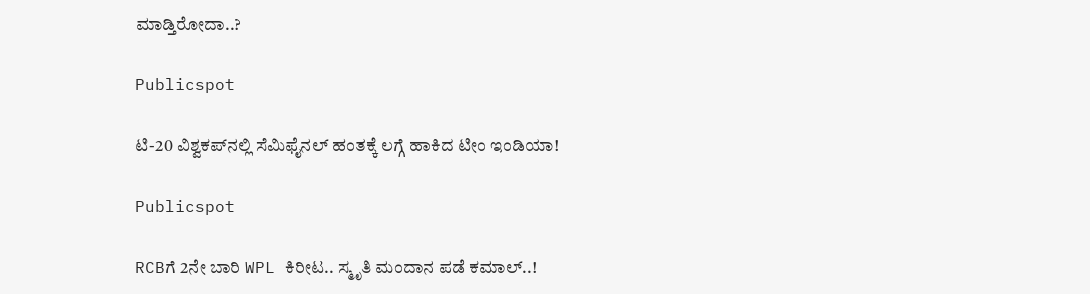ಮಾಡ್ತಿರೋದಾ..?

Publicspot

ಟಿ-20 ವಿಶ್ವಕಪ್‌ನಲ್ಲಿ ಸೆಮಿಫೈನಲ್‌ ಹಂತಕ್ಕೆ ಲಗ್ಗೆ ಹಾಕಿದ ಟೀಂ ಇಂಡಿಯಾ!

Publicspot

RCBಗೆ 2ನೇ ಬಾರಿ WPL ಕಿರೀಟ.. ಸ್ಮೃತಿ ಮಂದಾನ ಪಡೆ ಕಮಾಲ್..!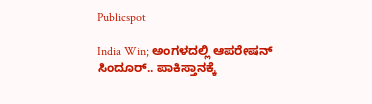Publicspot

India Win; ಅಂಗಳದಲ್ಲಿ ಆಪರೇಷನ್ ಸಿಂದೂರ್.. ಪಾಕಿಸ್ತಾನಕ್ಕೆ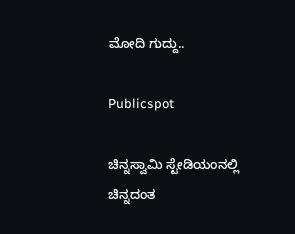ಮೋದಿ ಗುದ್ದು..

Publicspot

ಚಿನ್ನಸ್ವಾಮಿ ಸ್ಟೇಡಿಯಂನಲ್ಲಿ ಚಿನ್ನದಂತ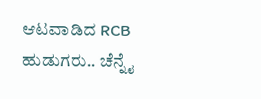ಆಟವಾಡಿದ RCB ಹುಡುಗರು.. ಚೆನ್ನೈ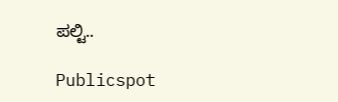ಪಲ್ಟಿ..

Publicspot